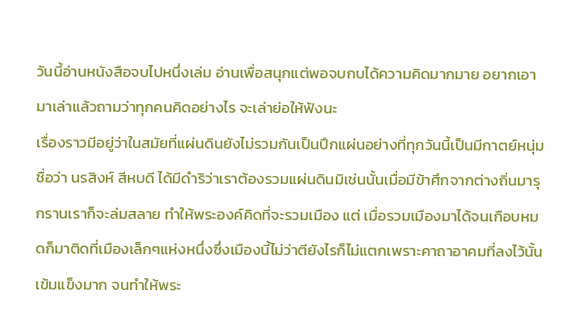วันนี้อ่านหนังสือจบไปหนึ่งเล่ม อ่านเพื่อสนุกแต่พอจบกบได้ความคิดมากมาย อยากเอามาเล่าแล้วถามว่าทุกคนคิดอย่างไร จะเล่าย่อให้ฟังนะ
เรื่องราวมีอยู่ว่าในสมัยที่แผ่นดินยังไม่รวมกันเป็นปึกแผ่นอย่างที่ทุกวันนี้เป็นมีกาตย์หนุ่ม ชื่อว่า นรสิงห์ สีหบดี ได้มีดำริว่าเราต้องรวมแผ่นดินมิเช่นนั้นเมื่อมีข้าศึกจากต่างถิ่นมารุกรานเราก็จะล่มสลาย ทำให้พระองค์คิดที่จะรวมเมือง แต่ เมื่อรวมเมืองมาได้จนเกือบหมดก็มาติดที่เมืองเล็กๆแห่งหนึ่งซึ่งเมืองนี้ไม่ว่าตียังไรก็ไม่แตกเพราะคาถาอาคมที่ลงไว้นั้นเข้มแข็งมาก จนทำให้พระ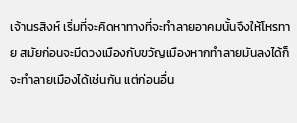เจ้านรสิงห์ เริ่มที่จะคิดหาทางที่จะทำลายอาคมนั้นจึงให้โหรทาย สมัยก่อนจะมีดวงเมืองกับขวัญเมืองหากทำลายมันลงได้ก็จะทำลายเมืองได้เช่นกัน แต่ก่อนอื่น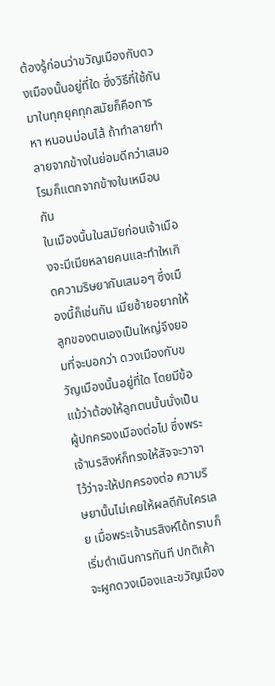ต้องรู้ก่อนว่าขวัญเมืองกับดวงเมืองนั้นอยู่ที่ใด ซึ่งวิธีที่ใช้กันมาในทุกยุคทุกสมัยก็คือการหา หนอนบ่อนไส้ ถ้าทำลายทำลายจากข้างในย่อมดีกว่าเสมอ โรมก็แตกจากข้างในเหมือนกัน
ในเมืองนั้นในสมัยก่อนเจ้าเมืองจะมีเมียหลายคนและทำใหเกิดความริษยากันเสมอๆ ซึ่งเมืองนี้ก็เช่นกัน เมียซ้ายอยากให้ลูกของตนเองเป็นใหญ่จึงยอมที่จะบอกว่า ดวงเมืองกับขวัญเมืองนั้นอยู่ที่ใด โดยมีข้อแม้ว่าต้องให้ลูกตนนั้นนั่งเป็นผู้ปกครองเมืองต่อไป ซึ่งพระเจ้านรสิงห์ก็ทรงให้สัจจะวาจาไว้ว่าจะให้ปกครองต่อ ความริษยานั้นไม่เคยให้ผลดีกับใครเลย เมื่อพระเจ้านรสิงห์ได้ทราบก็เริ่มดำเนินการทันที ปกติเค้าจะผูกดวงเมืองและขวัญเมือง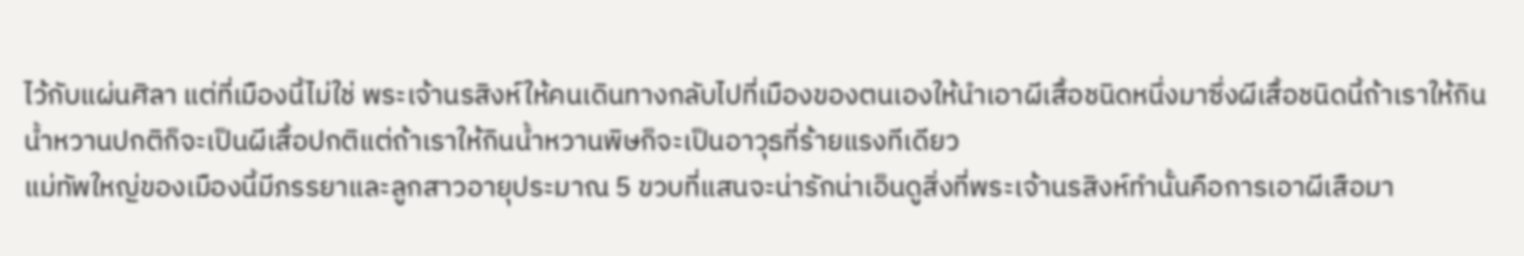ไว้กับแผ่นศิลา แต่ที่เมืองนี้ไม่ใช่ พระเจ้านรสิงห์ให้คนเดินทางกลับไปที่เมืองของตนเองให้นำเอาผีเสื้อชนิดหนึ่งมาซึ่งผีเสื้อชนิดนี้ถ้าเราให้กินน้ำหวานปกติก็จะเป็นผีเสื้อปกติแต่ถ้าเราให้กินน้ำหวานพิษก็จะเป็นอาวุธที่ร้ายแรงทีเดียว
แม่ทัพใหญ่ของเมืองนี้มีภรรยาและลูกสาวอายุประมาณ 5 ขวบที่แสนจะน่ารักน่าเอ็นดูสิ่งที่พระเจ้านรสิงห์ทำนั้นคือการเอาผีเสือมา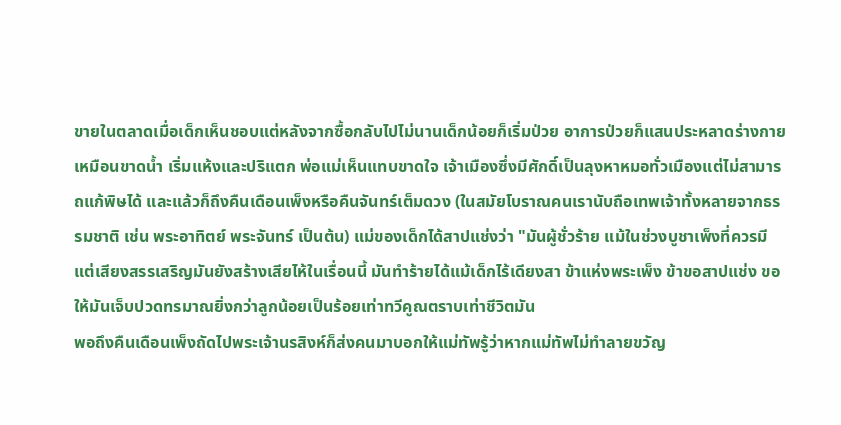ขายในตลาดเมื่อเด็กเห็นชอบแต่หลังจากซื้อกลับไปไม่นานเด็กน้อยก็เริ่มป่วย อาการป่วยก็แสนประหลาดร่างกายเหมือนขาดน้ำ เริ่มแห้งและปริแตก พ่อแม่เห็นแทบขาดใจ เจ้าเมืองซึ่งมีศักดิ์เป็นลุงหาหมอทั่วเมืองแต่ไม่สามารถแก้พิษได้ และแล้วก็ถึงคืนเดือนเพ็งหรือคืนจันทร์เต็มดวง (ในสมัยโบราณคนเรานับถือเทพเจ้าทั้งหลายจากธรรมชาติ เช่น พระอาทิตย์ พระจันทร์ เป็นต้น) แม่ของเด็กได้สาปแช่งว่า "มันผู้ชั่วร้าย แม้ในช่วงบูชาเพ็งที่ควรมีแต่เสียงสรรเสริญมันยังสร้างเสียไห้ในเรื่อนนี้ มันทำร้ายได้แม้เด็กไร้เดียงสา ข้าแห่งพระเพ็ง ข้าขอสาปแช่ง ขอให้มันเจ็บปวดทรมาณยิ่งกว่าลูกน้อยเป็นร้อยเท่าทวีคูณตราบเท่าชีวิตมัน
พอถึงคืนเดือนเพ็งถัดไปพระเจ้านรสิงห์ก็ส่งคนมาบอกให้แม่ทัพรู้ว่าหากแม่ทัพไม่ทำลายขวัญ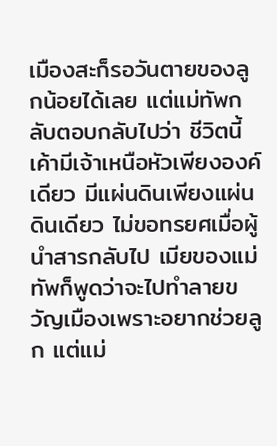เมืองสะก็รอวันตายของลูกน้อยได้เลย แต่แม่ทัพกลับตอบกลับไปว่า ชีวิตนี้เค้ามีเจ้าเหนือหัวเพียงองค์เดียว มีแผ่นดินเพียงแผ่นดินเดียว ไม่ขอทรยศเมื่อผู้นำสารกลับไป เมียของแม่ทัพก็พูดว่าจะไปทำลายขวัญเมืองเพราะอยากช่วยลูก แต่แม่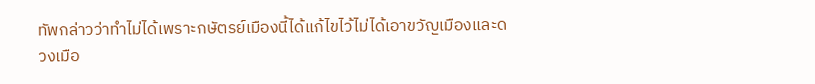ทัพกล่าวว่าทำไม่ได้เพราะกษัตรย์เมืองนี้ได้แก้ไขไว้ไม่ได้เอาขวัญเมืองและดวงเมือ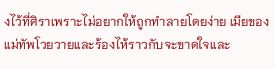งไว้ที่ศิราเพราะไม่อยากให้ถูกทำลายโดยง่าย เมียของแม่ทัพโวยวายและร้องไห้ราวกับจะขาดใจและ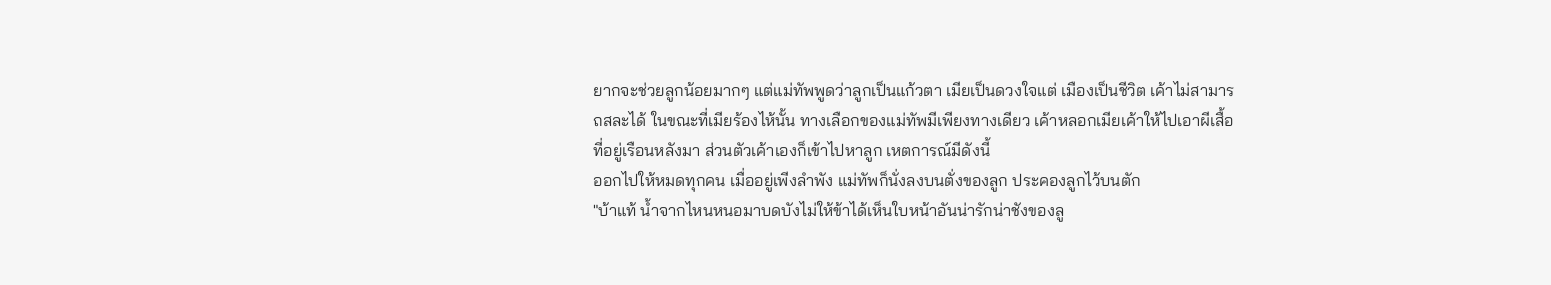ยากจะช่วยลูกน้อยมากๆ แต่แม่ทัพพูดว่าลูกเป็นแก้วตา เมียเป็นดวงใจแต่ เมืองเป็นชีวิต เค้าไม่สามารถสละได้ ในขณะที่เมียร้องไห้นั้น ทางเลือกของแม่ทัพมีเพียงทางเดียว เค้าหลอกเมียเค้าให้ไปเอาผีเสื้อที่อยู่เรือนหลังมา ส่วนตัวเค้าเองก็เข้าไปหาลูก เหตการณ์มีดังนี้
ออกไปให้หมดทุกคน เมื่ออยู่เพีงลำพัง แม่ทัพก็นั่งลงบนตั่งของลูก ประคองลูกไว้บนตัก
"บ้าแท้ น้ำจากไหนหนอมาบดบังไม่ให้ข้าได้เห็นใบหน้าอันน่ารักน่าชังของลู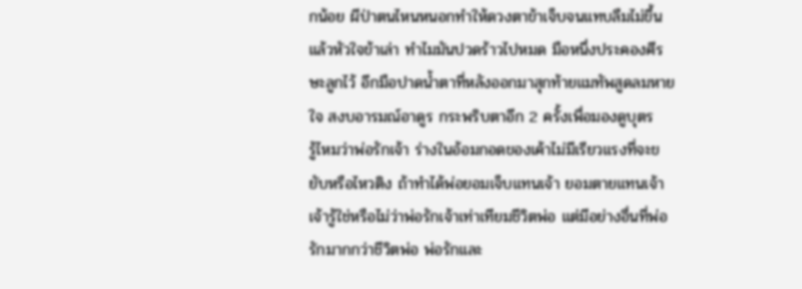กน้อย ผีป่าตนไหนหนอกทำให้ดวงตาข้าเจ็บจนแทบลืมไม่ขึ้น แล้วหัวใจข้าเล่า ทำไมมันปวดร้าวไปหมด มือหนึ่งประคองศีรษะลูกไว้ อีกมือปาดน้ำตาที่หลังออกมาสุกท้ายแมทัพสูดลมหายใจ สงบอารมณ์อาดูร กระพริบตาอีก 2 ครั้งเพื่อมองดูบุตร
รู้ไหมว่าพ่อรักเจ้า ร่างในอ้อมกอดของเค้าไม่มีเรียวแรงที่จะขยับหรือไหวติง ถ้าทำได้พ่อยอมเจ็บแทนเจ้า ยอมตายแทนเจ้า เจ้ารู้ใช่หรือไม่ว่าพ่อรักเจ้าเท่าเทียมชีวิตพ่อ แต่มีอย่างอื่นที่พ่อรักมากกว่าชีวิตพ่อ พ่อรักและ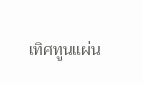เทิศทูนแผ่น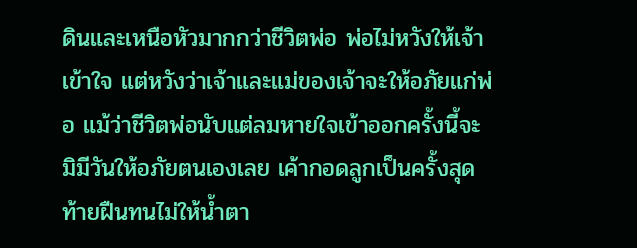ดินและเหนือหัวมากกว่าชีวิตพ่อ พ่อไม่หวังให้เจ้าเข้าใจ แต่หวังว่าเจ้าและแม่ของเจ้าจะให้อภัยแก่พ่อ แม้ว่าชีวิตพ่อนับแต่ลมหายใจเข้าออกครั้งนี้จะมิมีวันให้อภัยตนเองเลย เค้ากอดลูกเป็นครั้งสุดท้ายฝืนทนไม่ให้น้ำตา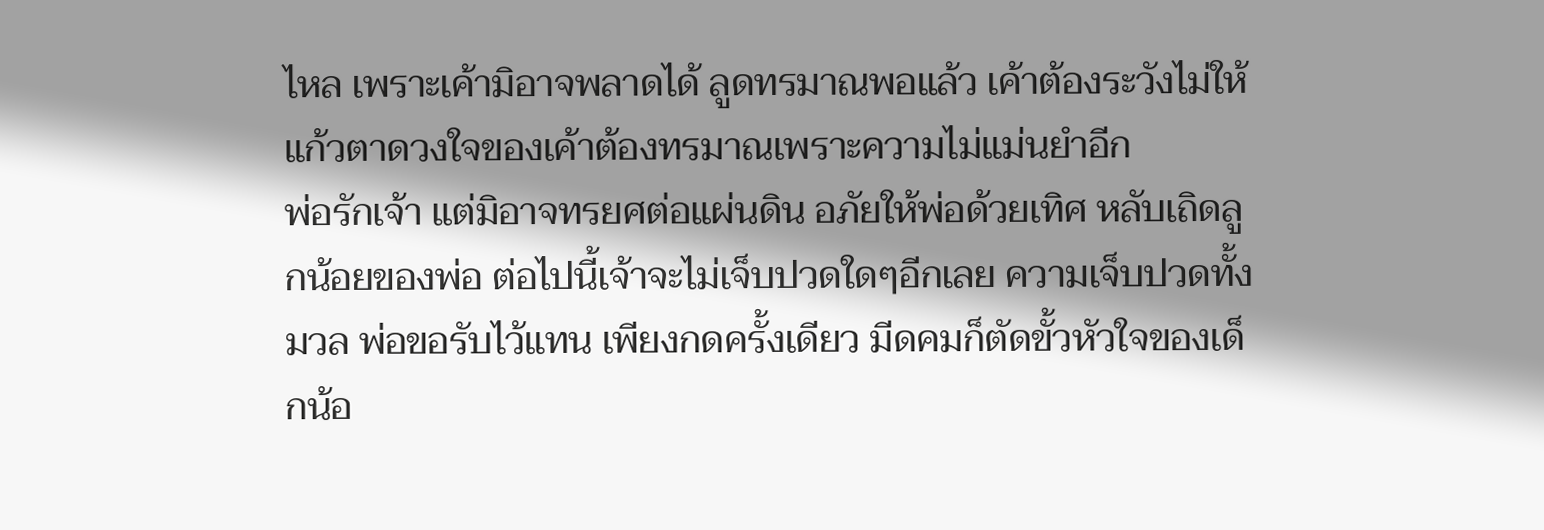ไหล เพราะเค้ามิอาจพลาดได้ ลูดทรมาณพอแล้ว เค้าต้องระวังไม่ให้แก้วตาดวงใจของเค้าต้องทรมาณเพราะความไม่แม่นยำอีก
พ่อรักเจ้า แต่มิอาจทรยศต่อแผ่นดิน อภัยให้พ่อด้วยเทิศ หลับเถิดลูกน้อยของพ่อ ต่อไปนี้เจ้าจะไม่เจ็บปวดใดๆอีกเลย ความเจ็บปวดทั้งมวล พ่อขอรับไว้แทน เพียงกดครั้งเดียว มีดคมก็ตัดขั้วหัวใจของเด็กน้อ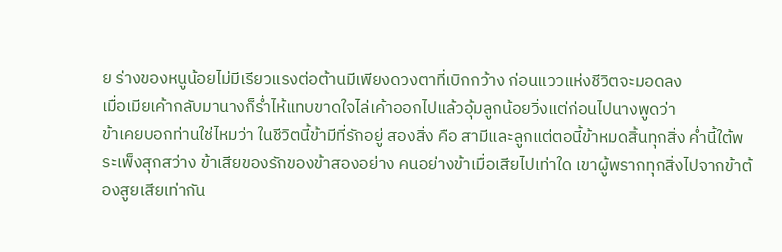ย ร่างของหนูน้อยไม่มีเรียวแรงต่อต้านมีเพียงดวงตาที่เบิกกว้าง ก่อนแววแห่งชีวิตจะมอดลง
เมื่อเมียเค้ากลับมานางก็ร่ำไห้แทบขาดใจไล่เค้าออกไปแล้วอุ้มลูกน้อยวิ่งแต่ก่อนไปนางพูดว่า
ข้าเคยบอกท่านใช่ไหมว่า ในชีวิตนี้ข้ามีที่รักอยู่ สองสิ่ง คือ สามีและลูกแต่ตอนี้ข้าหมดสิ้นทุกสิ่ง ค่ำนี้ใต้พระเพ็งสุกสว่าง ข้าเสียของรักของข้าสองอย่าง คนอย่างข้าเมื่อเสียไปเท่าใด เขาผู้พรากทุกสิ่งไปจากข้าต้องสูยเสียเท่ากัน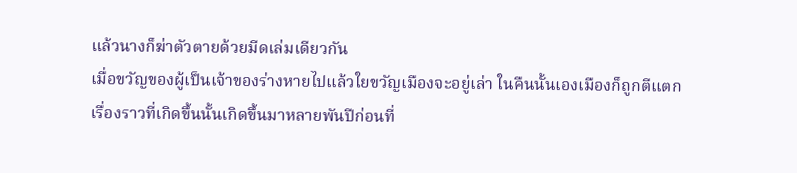แล้วนางก็ฆ่าตัวตายด้วยมีดเล่มเดียวกัน
เมื่อขวัญของผู้เป็นเจ้าของร่างหายไปแล้วใยขวัญเมืองจะอยู่เล่า ในคืนนั้นเองเมืองก็ถูกตีแตก
เรื่องราวที่เกิดขึ้นนั้นเกิดขึ้นมาหลายพันปีก่อนที่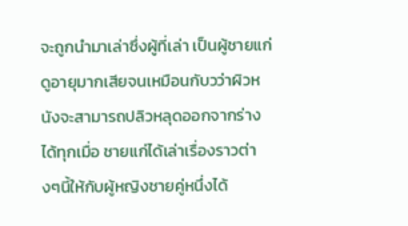จะถูกนำมาเล่าซึ่งผู้ที่เล่า เป็นผู้ชายแก่ดูอายุมากเสียจนเหมือนกับวว่าผิวหนังจะสามารถปลิวหลุดออกจากร่างได้ทุกเมื่อ ชายแก่ได้เล่าเรื่องราวต่างๆนี้ให้กับผู้หญิงชายคู่หนึ่งได้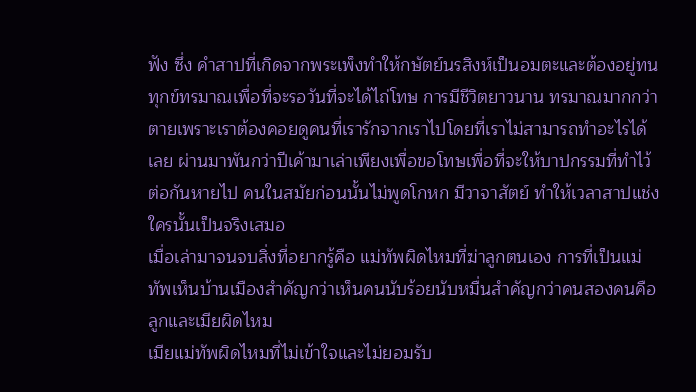ฟัง ซึ่ง คำสาปที่เกิดจากพระเพ็งทำให้กษัตย์นรสิงห์เป็นอมตะและต้องอยู่ทนทุกข์ทรมาณเพื่อที่จะรอวันที่จะได้ไถ่โทษ การมีชีวิตยาวนาน ทรมาณมากกว่าตายเพราะเราต้องคอยดูคนที่เรารักจากเราไปโดยที่เราไม่สามารถทำอะไรได้เลย ผ่านมาพันกว่าปีเค้ามาเล่าเพียงเพื่อขอโทษเพื่อที่จะให้บาปกรรมที่ทำไว้ต่อกันหายไป คนในสมัยก่อนนั้นไม่พูดโกหก มีวาจาสัตย์ ทำให้เวลาสาปแช่งใครนั้นเป็นจริงเสมอ
เมื่อเล่ามาจนจบสิ่งที่อยากรู้คือ แม่ทัพผิดไหมที่ฆ่าลูกตนเอง การที่เป็นแม่ทัพเห็นบ้านเมืองสำคัญกว่าเห็นคนนับร้อยนับหมื่นสำคัญกว่าคนสองคนคือลูกและเมียผิดไหม
เมียแม่ทัพผิดไหมที่ไม่เข้าใจและไม่ยอมรับ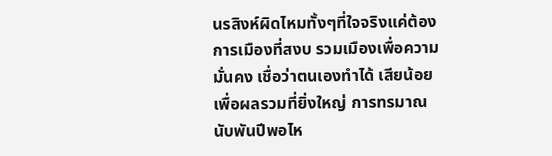นรสิงห์ผิดไหมทั้งๆที่ใจจริงแค่ต้องการเมืองที่สงบ รวมเมืองเพื่อความมั่นคง เชื่อว่าตนเองทำได้ เสียน้อยเพื่อผลรวมที่ยิ่งใหญ่ การทรมาณนับพันปีพอไห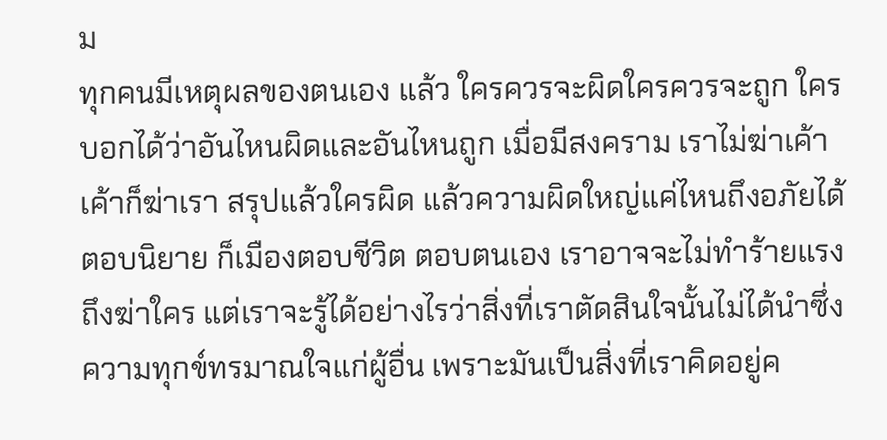ม
ทุกคนมีเหตุผลของตนเอง แล้ว ใครควรจะผิดใครควรจะถูก ใครบอกได้ว่าอันไหนผิดและอันไหนถูก เมื่อมีสงคราม เราไม่ฆ่าเค้า เค้าก็ฆ่าเรา สรุปแล้วใครผิด แล้วความผิดใหญ่แค่ไหนถึงอภัยได้ ตอบนิยาย ก็เมืองตอบชีวิต ตอบตนเอง เราอาจจะไม่ทำร้ายแรงถึงฆ่าใคร แต่เราจะรู้ได้อย่างไรว่าสิ่งที่เราตัดสินใจนั้นไม่ได้นำซึ่งความทุกข์ทรมาณใจแก่ผู้อื่น เพราะมันเป็นสิ่งที่เราคิดอยู่ค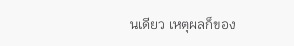นเดียว เหตุผลก็ของ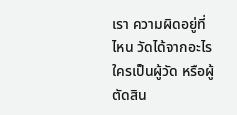เรา ความผิดอยู่ที่ไหน วัดได้จากอะไร ใครเป็นผู้วัด หรือผู้ตัดสิน